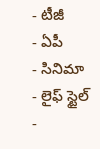- టీజీ
- ఏపీ
- సినిమా
- లైఫ్ స్టైల్
-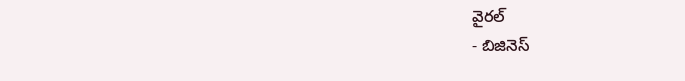వైరల్
- బిజినెస్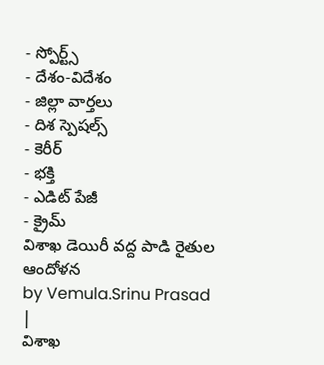- స్పోర్ట్స్
- దేశం-విదేశం
- జిల్లా వార్తలు
- దిశ స్పెషల్స్
- కెరీర్
- భక్తి
- ఎడిట్ పేజీ
- క్రైమ్
విశాఖ డెయిరీ వద్ద పాడి రైతుల ఆందోళన
by Vemula.Srinu Prasad |
విశాఖ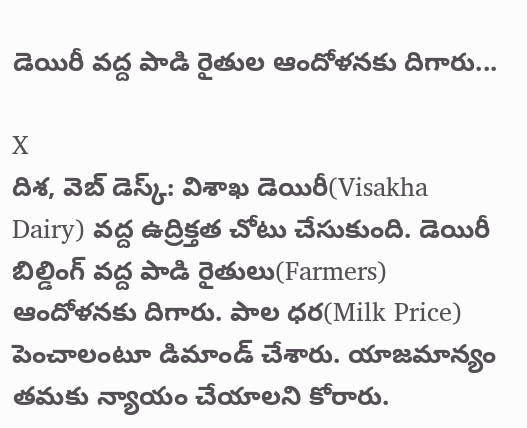డెయిరీ వద్ద పాడి రైతుల ఆందోళనకు దిగారు...

X
దిశ, వెబ్ డెస్క్: విశాఖ డెయిరీ(Visakha Dairy) వద్ద ఉద్రిక్తత చోటు చేసుకుంది. డెయిరీ బిల్డింగ్ వద్ద పాడి రైతులు(Farmers) ఆందోళనకు దిగారు. పాల ధర(Milk Price) పెంచాలంటూ డిమాండ్ చేశారు. యాజమాన్యం తమకు న్యాయం చేయాలని కోరారు.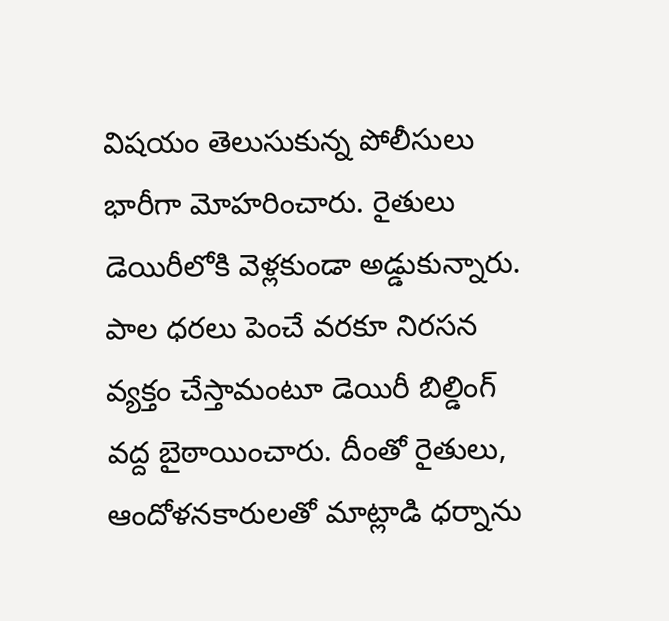విషయం తెలుసుకున్న పోలీసులు భారీగా మోహరించారు. రైతులు డెయిరీలోకి వెళ్లకుండా అడ్డుకున్నారు. పాల ధరలు పెంచే వరకూ నిరసన వ్యక్తం చేస్తామంటూ డెయిరీ బిల్డింగ్ వద్ద బైఠాయించారు. దీంతో రైతులు, ఆందోళనకారులతో మాట్లాడి ధర్నాను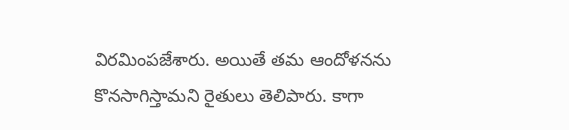విరమింపజేశారు. అయితే తమ ఆందోళనను కొనసాగిస్తామని రైతులు తెలిపారు. కాగా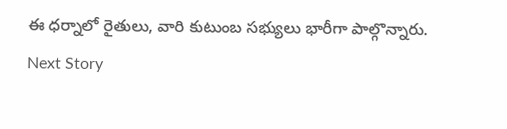ఈ ధర్నాలో రైతులు, వారి కుటుంబ సభ్యులు భారీగా పాల్గొన్నారు.
Next Story